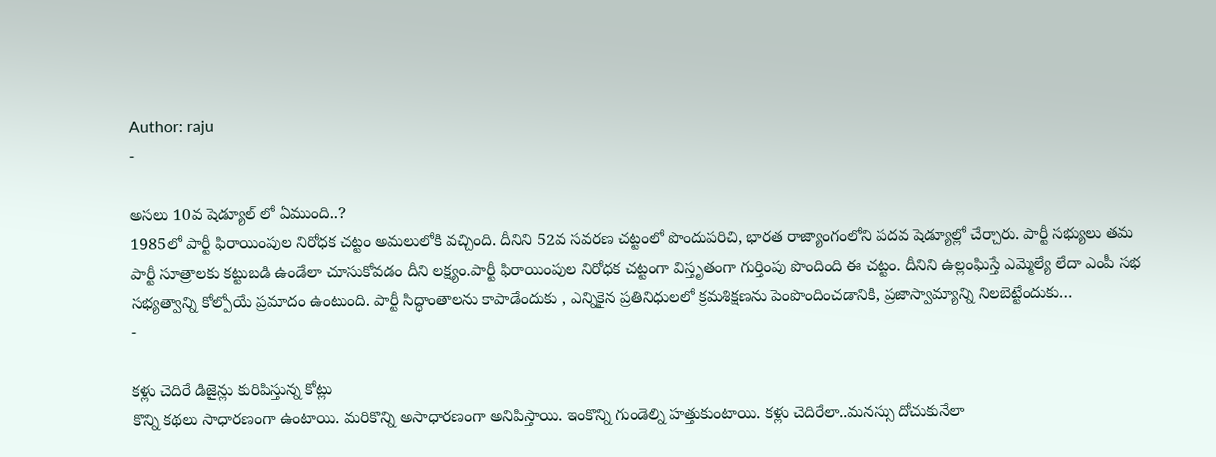Author: raju
-

అసలు 10వ షెడ్యూల్ లో ఏముంది..?
1985లో పార్టీ ఫిరాయింపుల నిరోధక చట్టం అమలులోకి వచ్చింది. దీనిని 52వ సవరణ చట్టంలో పొందుపరిచి, భారత రాజ్యాంగంలోని పదవ షెడ్యూల్లో చేర్చారు. పార్టీ సభ్యులు తమ పార్టీ సూత్రాలకు కట్టుబడి ఉండేలా చూసుకోవడం దీని లక్ష్యం.పార్టీ ఫిరాయింపుల నిరోధక చట్టంగా విస్తృతంగా గుర్తింపు పొందింది ఈ చట్టం. దీనిని ఉల్లంఘిస్తే ఎమ్మెల్యే లేదా ఎంపీ సభ సభ్యత్వాన్ని కోల్పోయే ప్రమాదం ఉంటుంది. పార్టీ సిద్ధాంతాలను కాపాడేందుకు , ఎన్నికైన ప్రతినిధులలో క్రమశిక్షణను పెంపొందించడానికి, ప్రజాస్వామ్యాన్ని నిలబెట్టేందుకు…
-

కళ్లు చెదిరే డిజైన్లు కురిపిస్తున్న కోట్లు
కొన్ని కథలు సాధారణంగా ఉంటాయి. మరికొన్ని అసాధారణంగా అనిపిస్తాయి. ఇంకొన్ని గుండెల్ని హత్తుకుంటాయి. కళ్లు చెదిరేలా..మనస్సు దోచుకునేలా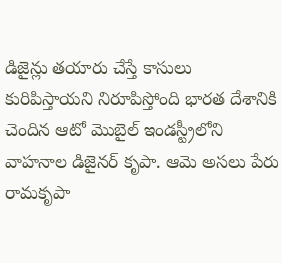డిజైన్లు తయారు చేస్తే కాసులు కురిపిస్తాయని నిరూపిస్తోంది భారత దేశానికి చెందిన ఆటో మొబైల్ ఇండస్ట్రీలోని వాహనాల డిజైనర్ కృపా. ఆమె అసలు పేరు రామకృపా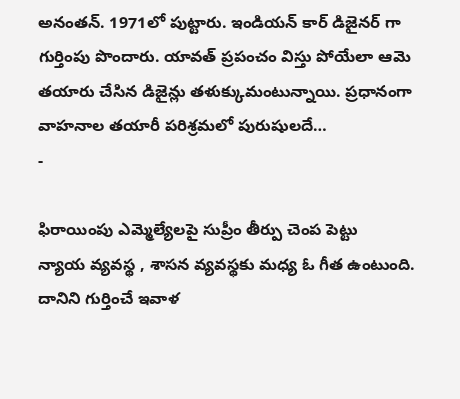అనంతన్. 1971లో పుట్టారు. ఇండియన్ కార్ డిజైనర్ గా గుర్తింపు పొందారు. యావత్ ప్రపంచం విస్తు పోయేలా ఆమె తయారు చేసిన డిజైన్లు తళుక్కుమంటున్నాయి. ప్రధానంగా వాహనాల తయారీ పరిశ్రమలో పురుషులదే…
-

ఫిరాయింపు ఎమ్మెల్యేలపై సుప్రీం తీర్పు చెంప పెట్టు
న్యాయ వ్యవస్థ , శాసన వ్యవస్థకు మధ్య ఓ గీత ఉంటుంది. దానిని గుర్తించే ఇవాళ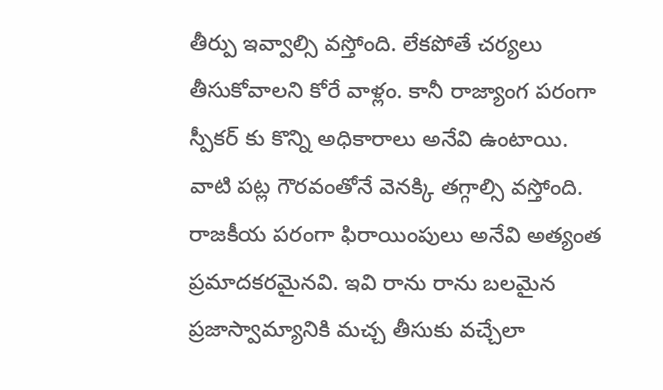తీర్పు ఇవ్వాల్సి వస్తోంది. లేకపోతే చర్యలు తీసుకోవాలని కోరే వాళ్లం. కానీ రాజ్యాంగ పరంగా స్పీకర్ కు కొన్ని అధికారాలు అనేవి ఉంటాయి. వాటి పట్ల గౌరవంతోనే వెనక్కి తగ్గాల్సి వస్తోంది. రాజకీయ పరంగా ఫిరాయింపులు అనేవి అత్యంత ప్రమాదకరమైనవి. ఇవి రాను రాను బలమైన ప్రజాస్వామ్యానికి మచ్చ తీసుకు వచ్చేలా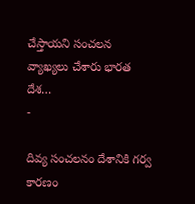చేస్తాయని సంచలన వ్యాఖ్యలు చేశారు భారత దేశ…
-

దివ్య సంచలనం దేశానికి గర్వ కారణం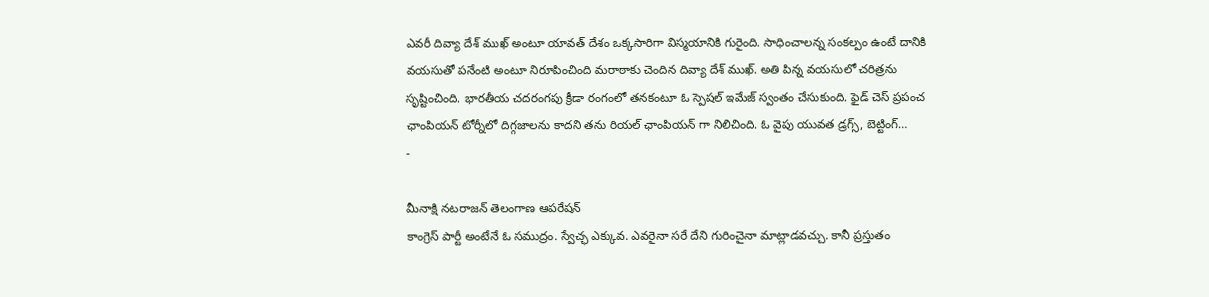ఎవరీ దివ్యా దేశ్ ముఖ్ అంటూ యావత్ దేశం ఒక్కసారిగా విస్మయానికి గురైంది. సాధించాలన్న సంకల్పం ఉంటే దానికి వయసుతో పనేంటి అంటూ నిరూపించింది మరాఠాకు చెందిన దివ్యా దేశ్ ముఖ్. అతి పిన్న వయసులో చరిత్రను సృష్టించింది. భారతీయ చదరంగపు క్రీడా రంగంలో తనకంటూ ఓ స్పెషల్ ఇమేజ్ స్వంతం చేసుకుంది. ఫైడ్ చెస్ ప్రపంచ ఛాంపియన్ టోర్నీలో దిగ్గజాలను కాదని తను రియల్ ఛాంపియన్ గా నిలిచింది. ఓ వైపు యువత డ్రగ్స్, బెట్టింగ్…
-

మీనాక్షి నటరాజన్ తెలంగాణ ఆపరేషన్
కాంగ్రెస్ పార్టీ అంటేనే ఓ సముద్రం. స్వేచ్ఛ ఎక్కువ. ఎవరైనా సరే దేని గురించైనా మాట్లాడవచ్చు. కానీ ప్రస్తుతం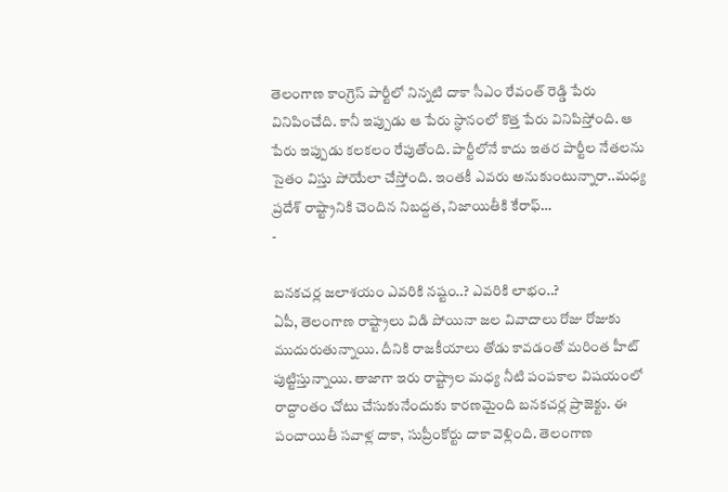తెలంగాణ కాంగ్రెస్ పార్టీలో నిన్నటి దాకా సీఎం రేవంత్ రెడ్డి పేరు వినిపించేది. కానీ ఇప్పుడు ఆ పేరు స్థానంలో కొత్త పేరు వినిపిస్తోంది. ఆ పేరు ఇప్పుడు కలకలం రేపుతోంది. పార్టీలోనే కాదు ఇతర పార్టీల నేతలను సైతం విస్తు పోయేలా చేస్తోంది. ఇంతకీ ఎవరు అనుకుంటున్నారా..మధ్య ప్రదేశ్ రాష్ట్రానికి చెందిన నిబద్దత, నిజాయితీకి కేరాఫ్…
-

బనకచర్ల జలాశయం ఎవరికి నష్టం..? ఎవరికి లాభం..?
ఏపీ, తెలంగాణ రాష్ట్రాలు విడి పోయినా జల వివాదాలు రోజు రోజుకు ముదురుతున్నాయి. దీనికి రాజకీయాలు తోడు కావడంతో మరింత హీట్ పుట్టిస్తున్నాయి. తాజాగా ఇరు రాష్ట్రాల మధ్య నీటి పంపకాల విషయంలో రాద్దాంతం చోటు చేసుకునేందుకు కారణమైంది బనకచర్ల ప్రాజెక్టు. ఈ పంచాయితీ సవాళ్ల దాకా, సుప్రీంకోర్టు దాకా వెళ్లింది. తెలంగాణ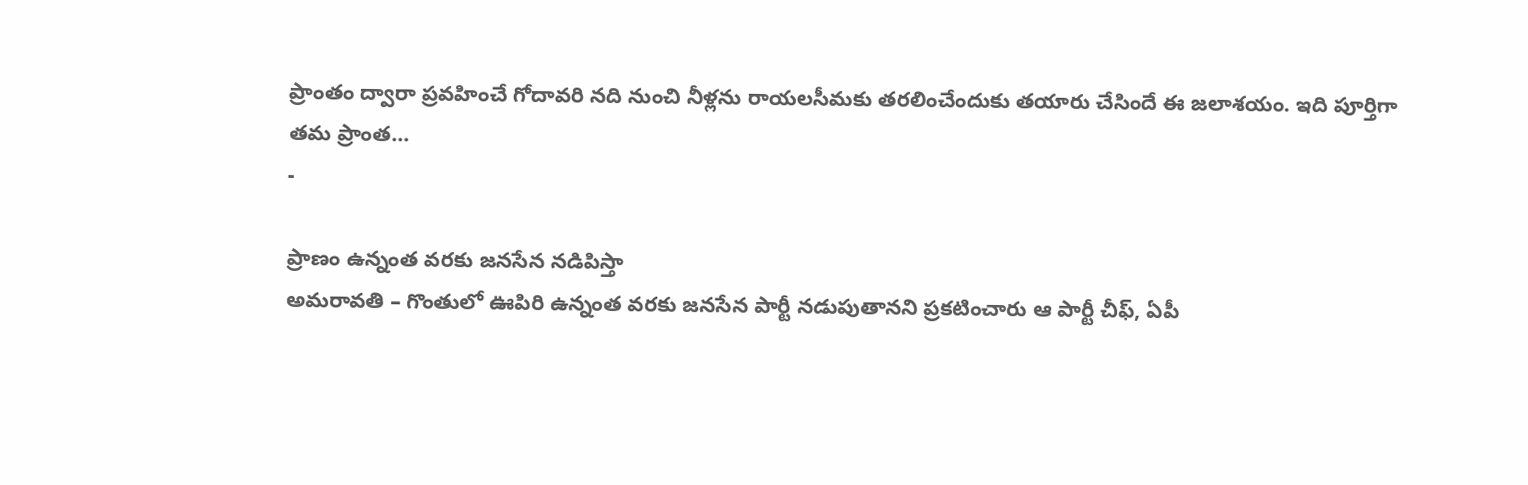ప్రాంతం ద్వారా ప్రవహించే గోదావరి నది నుంచి నీళ్లను రాయలసీమకు తరలించేందుకు తయారు చేసిందే ఈ జలాశయం. ఇది పూర్తిగా తమ ప్రాంత…
-

ప్రాణం ఉన్నంత వరకు జనసేన నడిపిస్తా
అమరావతి – గొంతులో ఊపిరి ఉన్నంత వరకు జనసేన పార్టీ నడుపుతానని ప్రకటించారు ఆ పార్టీ చీఫ్, ఏపీ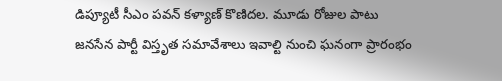డిప్యూటీ సీఎం పవన్ కళ్యాణ్ కొణిదల. మూడు రోజుల పాటు జనసేన పార్టీ విస్తృత సమావేశాలు ఇవాల్టి నుంచి ఘనంగా ప్రారంభం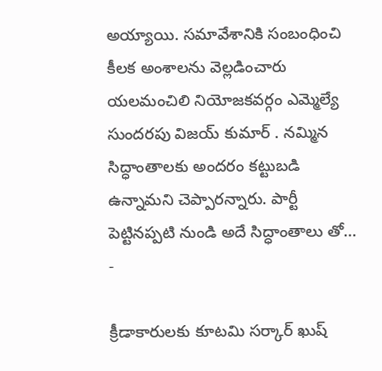అయ్యాయి. సమావేశానికి సంబంధించి కీలక అంశాలను వెల్లడించారు యలమంచిలి నియోజకవర్గం ఎమ్మెల్యే సుందరపు విజయ్ కుమార్ . నమ్మిన సిద్ధాంతాలకు అందరం కట్టుబడి ఉన్నామని చెప్పారన్నారు. పార్టీ పెట్టినప్పటి నుండి అదే సిద్ధాంతాలు తో…
-

క్రీడాకారులకు కూటమి సర్కార్ ఖుష్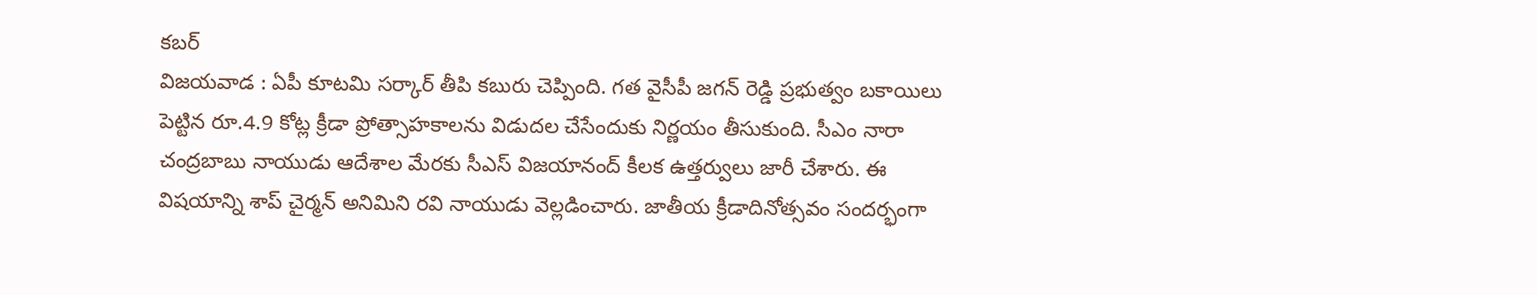కబర్
విజయవాడ : ఏపీ కూటమి సర్కార్ తీపి కబురు చెప్పింది. గత వైసీపీ జగన్ రెడ్డి ప్రభుత్వం బకాయిలు పెట్టిన రూ.4.9 కోట్ల క్రీడా ప్రోత్సాహకాలను విడుదల చేసేందుకు నిర్ణయం తీసుకుంది. సీఎం నారా చంద్రబాబు నాయుడు ఆదేశాల మేరకు సీఎస్ విజయానంద్ కీలక ఉత్తర్వులు జారీ చేశారు. ఈ విషయాన్ని శాప్ చైర్మన్ అనిమిని రవి నాయుడు వెల్లడించారు. జాతీయ క్రీడాదినోత్సవం సందర్భంగా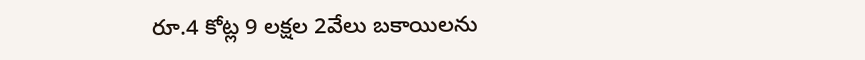రూ.4 కోట్ల 9 లక్షల 2వేలు బకాయిలను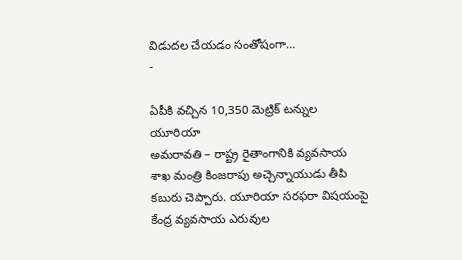విడుదల చేయడం సంతోషంగా…
-

ఏపీకి వచ్చిన 10,350 మెట్రిక్ టన్నుల యూరియా
అమరావతి – రాష్ట్ర రైతాంగానికి వ్యవసాయ శాఖ మంత్రి కింజరాపు అచ్చెన్నాయుడు తీపి కబురు చెప్పారు. యూరియా సరఫరా విషయంపై కేంద్ర వ్యవసాయ ఎరువుల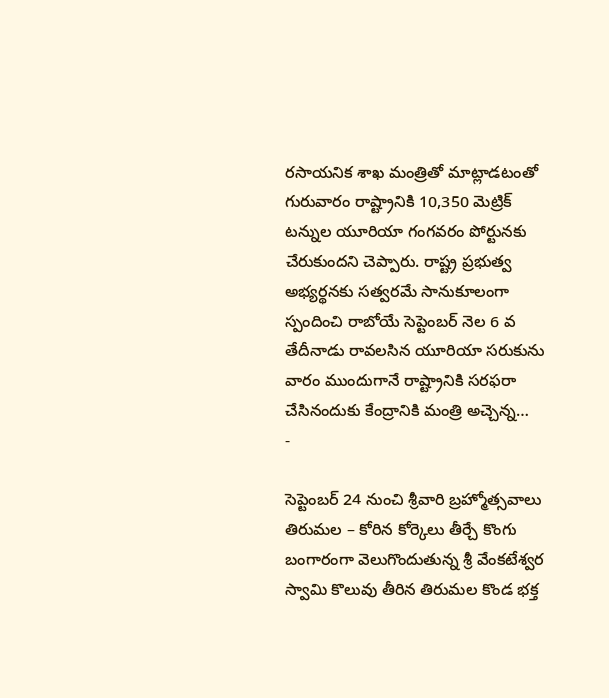రసాయనిక శాఖ మంత్రితో మాట్లాడటంతో గురువారం రాష్ట్రానికి 10,350 మెట్రిక్ టన్నుల యూరియా గంగవరం పోర్టునకు చేరుకుందని చెప్పారు. రాష్ట్ర ప్రభుత్వ అభ్యర్థనకు సత్వరమే సానుకూలంగా స్పందించి రాబోయే సెప్టెంబర్ నెల 6 వ తేదీనాడు రావలసిన యూరియా సరుకును వారం ముందుగానే రాష్ట్రానికి సరఫరా చేసినందుకు కేంద్రానికి మంత్రి అచ్చెన్న…
-

సెప్టెంబర్ 24 నుంచి శ్రీవారి బ్రహ్మోత్సవాలు
తిరుమల – కోరిన కోర్కెలు తీర్చే కొంగు బంగారంగా వెలుగొందుతున్న శ్రీ వేంకటేశ్వర స్వామి కొలువు తీరిన తిరుమల కొండ భక్త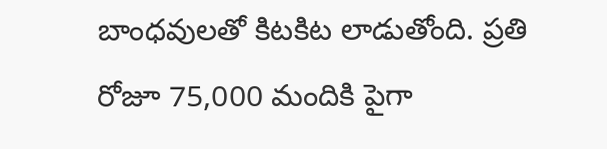బాంధవులతో కిటకిట లాడుతోంది. ప్రతి రోజూ 75,000 మందికి పైగా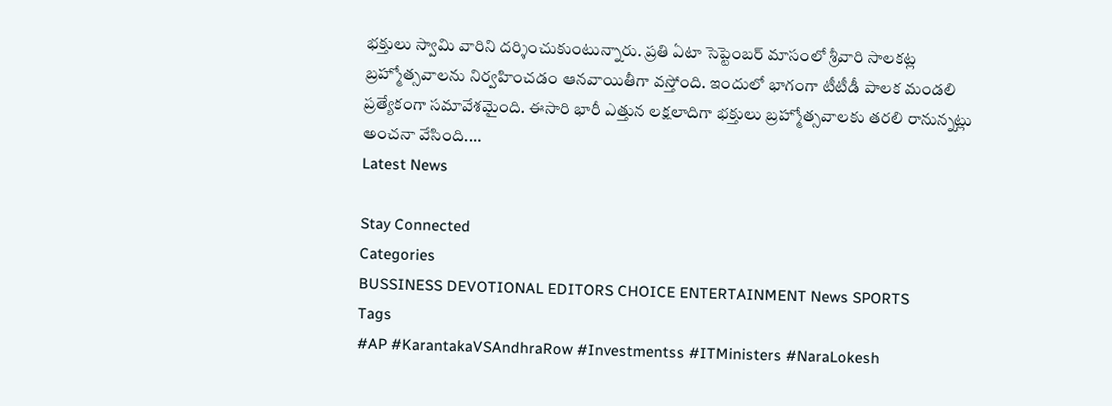భక్తులు స్వామి వారిని దర్శించుకుంటున్నారు. ప్రతి ఏటా సెప్టెంబర్ మాసంలో శ్రీవారి సాలకట్ల బ్రహ్మోత్సవాలను నిర్వహించడం ఆనవాయితీగా వస్తోంది. ఇందులో భాగంగా టీటీడీ పాలక మండలి ప్రత్యేకంగా సమావేశమైంది. ఈసారి భారీ ఎత్తున లక్షలాదిగా భక్తులు బ్రహ్మోత్సవాలకు తరలి రానున్నట్లు అంచనా వేసింది.…
Latest News

Stay Connected
Categories
BUSSINESS DEVOTIONAL EDITORS CHOICE ENTERTAINMENT News SPORTS
Tags
#AP #KarantakaVSAndhraRow #Investmentss #ITMinisters #NaraLokesh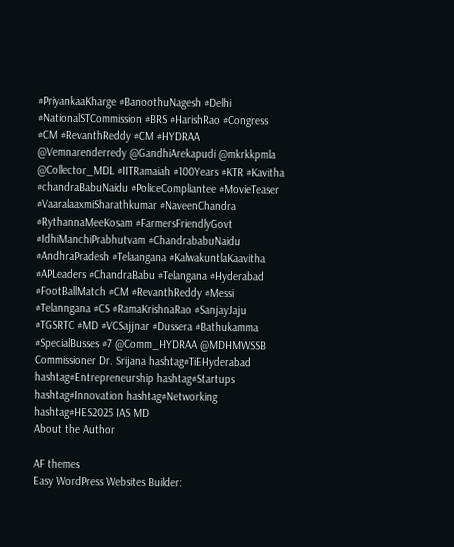#PriyankaaKharge #BanoothuNagesh #Delhi #NationalSTCommission #BRS #HarishRao #Congress #CM #RevanthReddy #CM #HYDRAA @Vemnarenderredy @GandhiArekapudi @mkrkkpmla @Collector_MDL #IITRamaiah #100Years #KTR #Kavitha #chandraBabuNaidu #PoliceCompliantee #MovieTeaser #VaaralaaxmiSharathkumar #NaveenChandra #RythannaMeeKosam #FarmersFriendlyGovt #IdhiManchiPrabhutvam #ChandrababuNaidu #AndhraPradesh #Telaangana #KalwakuntlaKaavitha #APLeaders #ChandraBabu #Telangana #Hyderabad #FootBallMatch #CM #RevanthReddy #Messi #Telanngana #CS #RamaKrishnaRao #SanjayJaju #TGSRTC #MD #VCSajjnar #Dussera #Bathukamma #SpecialBusses #7 @Comm_HYDRAA @MDHMWSSB Commissioner Dr. Srijana hashtag#TiEHyderabad hashtag#Entrepreneurship hashtag#Startups hashtag#Innovation hashtag#Networking hashtag#HES2025 IAS MD
About the Author

AF themes
Easy WordPress Websites Builder: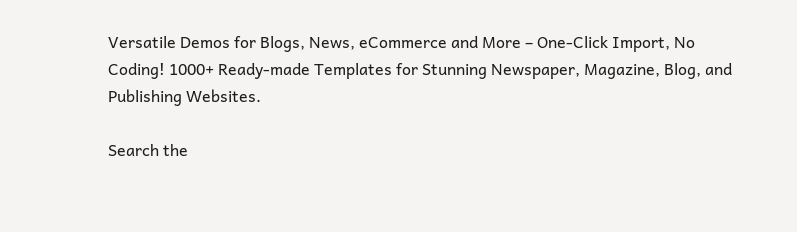Versatile Demos for Blogs, News, eCommerce and More – One-Click Import, No Coding! 1000+ Ready-made Templates for Stunning Newspaper, Magazine, Blog, and Publishing Websites.

Search the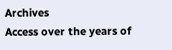Archives
Access over the years of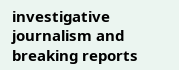investigative journalism and breaking reports